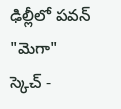ఢిల్లీలో పవన్ "మెగా" స్కెచ్ -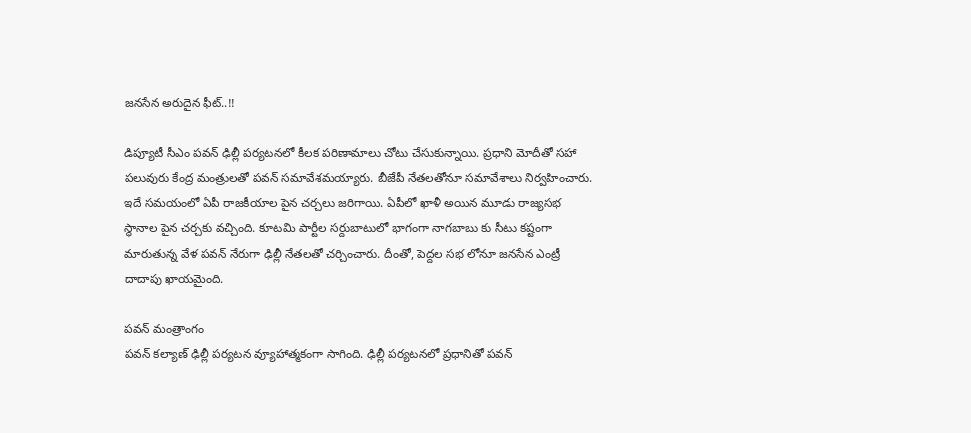జనసేన అరుదైన ఫీట్..!!

డిప్యూటీ సీఎం పవన్ ఢిల్లీ పర్యటనలో కీలక పరిణామాలు చోటు చేసుకున్నాయి. ప్రధాని మోదీతో సహా పలువురు కేంద్ర మంత్రులతో పవన్ సమావేశమయ్యారు. బీజేపీ నేతలతోనూ సమావేశాలు నిర్వహించారు. ఇదే సమయంలో ఏపీ రాజకీయాల పైన చర్చలు జరిగాయి. ఏపీలో ఖాళీ అయిన మూడు రాజ్యసభ స్థానాల పైన చర్చకు వచ్చింది. కూటమి పార్టీల సర్దుబాటులో భాగంగా నాగబాబు కు సీటు కష్టంగా మారుతున్న వేళ పవన్ నేరుగా ఢిల్లీ నేతలతో చర్చించారు. దీంతో, పెద్దల సభ లోనూ జనసేన ఎంట్రీ దాదాపు ఖాయమైంది.

పవన్ మంత్రాంగం
పవన్ కల్యాణ్ ఢిల్లీ పర్యటన వ్యూహాత్మకంగా సాగింది. ఢిల్లీ పర్యటనలో ప్రధానితో పవన్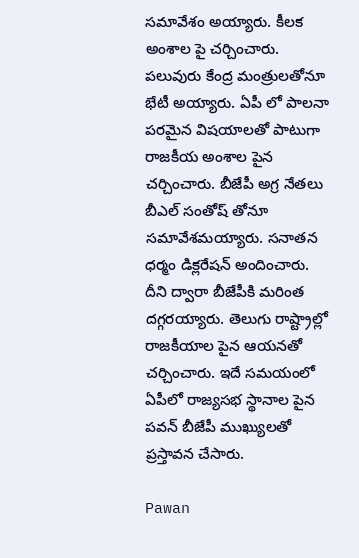సమావేశం అయ్యారు. కీలక అంశాల పై చర్చించారు. పలువురు కేంద్ర మంత్రులతోనూ భేటీ అయ్యారు. ఏపీ లో పాలనా పరమైన విషయాలతో పాటుగా రాజకీయ అంశాల పైన చర్చించారు. బీజేపీ అగ్ర నేతలు బీఎల్ సంతోష్ తోనూ సమావేశమయ్యారు. సనాతన ధర్మం డిక్లరేషన్ అందించారు. దీని ద్వారా బీజేపీకి మరింత దగ్గరయ్యారు. తెలుగు రాష్ట్రాల్లో రాజకీయాల పైన ఆయనతో చర్చించారు. ఇదే సమయంలో ఏపీలో రాజ్యసభ స్థానాల పైన పవన్ బీజేపీ ముఖ్యులతో ప్రస్తావన చేసారు.

Pawan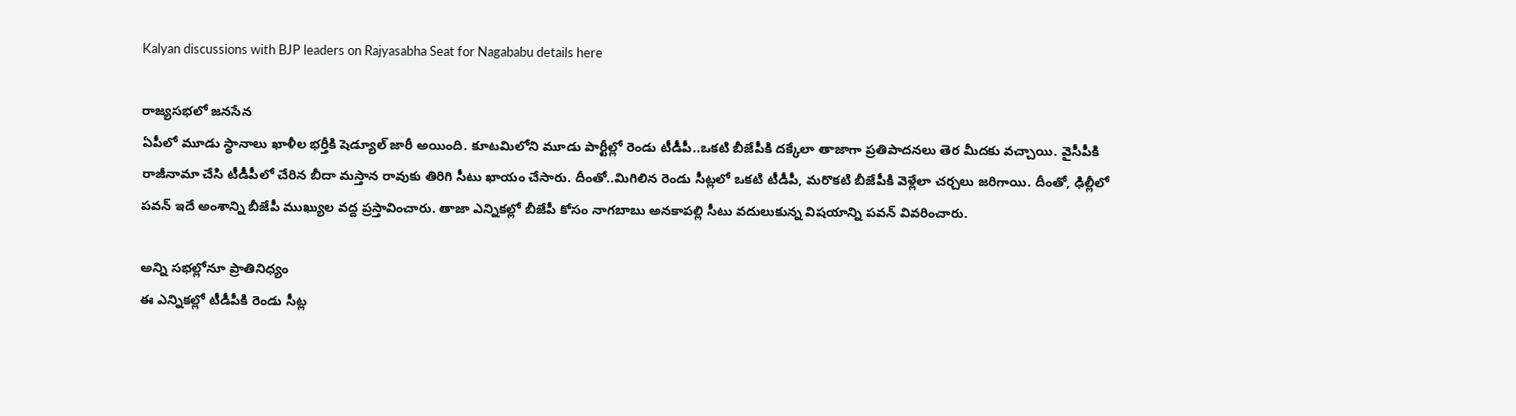Kalyan discussions with BJP leaders on Rajyasabha Seat for Nagababu details here

రాజ్యసభలో జనసేన
ఏపీలో మూడు స్థానాలు ఖాళీల భర్తీకి షెడ్యూల్ జారీ అయింది. కూటమిలోని మూడు పార్టీల్లో రెండు టీడీపీ..ఒకటి బీజేపీకి దక్కేలా తాజాగా ప్రతిపాదనలు తెర మీదకు వచ్చాయి. వైసీపీకి రాజీనామా చేసి టీడీపీలో చేరిన బీదా మస్తాన రావుకు తిరిగి సీటు ఖాయం చేసారు. దీంతో..మిగిలిన రెండు సీట్లలో ఒకటి టీడీపీ, మరొకటి బీజేపీకి వెళ్లేలా చర్చలు జరిగాయి. దీంతో, ఢిల్లీలో పవన్ ఇదే అంశాన్ని బీజేపీ ముఖ్యుల వద్ద ప్రస్తావించారు. తాజా ఎన్నికల్లో బీజేపీ కోసం నాగబాబు అనకాపల్లి సీటు వదులుకున్న విషయాన్ని పవన్ వివరించారు.

అన్ని సభల్లోనూ ప్రాతినిధ్యం
ఈ ఎన్నికల్లో టీడీపీకి రెండు సీట్ల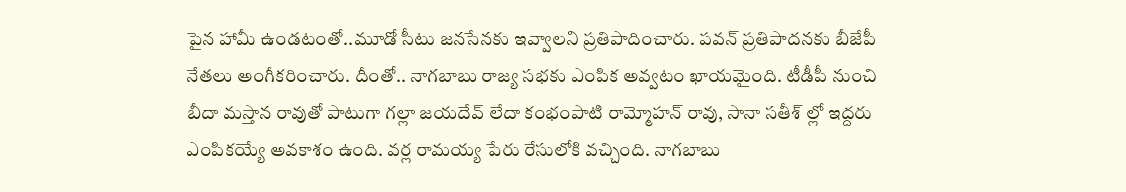పైన హామీ ఉండటంతో..మూడో సీటు జనసేనకు ఇవ్వాలని ప్రతిపాదించారు. పవన్ ప్రతిపాదనకు బీజేపీ నేతలు అంగీకరించారు. దీంతో.. నాగబాబు రాజ్య సభకు ఎంపిక అవ్వటం ఖాయమైంది. టీడీపీ నుంచి బీదా మస్తాన రావుతో పాటుగా గల్లా జయదేవ్ లేదా కంభంపాటి రామ్మోహన్ రావు, సానా సతీశ్ ల్లో ఇద్దరు ఎంపికయ్యే అవకాశం ఉంది. వర్ల రామయ్య పేరు రేసులోకి వచ్చింది. నాగబాబు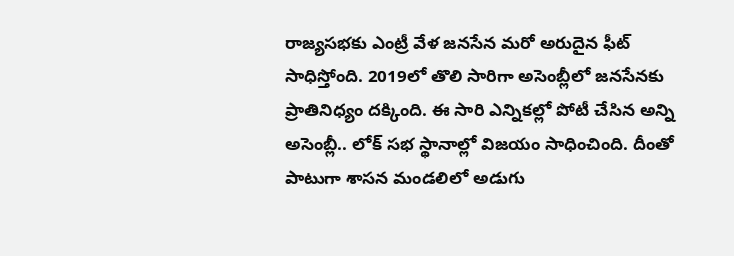రాజ్యసభకు ఎంట్రీ వేళ జనసేన మరో అరుదైన ఫీట్ సాధిస్తోంది. 2019లో తొలి సారిగా అసెంబ్లీలో జనసేనకు ప్రాతినిధ్యం దక్కింది. ఈ సారి ఎన్నికల్లో పోటీ చేసిన అన్ని అసెంబ్లీ.. లోక్ సభ స్థానాల్లో విజయం సాధించింది. దీంతో పాటుగా శాసన మండలిలో అడుగు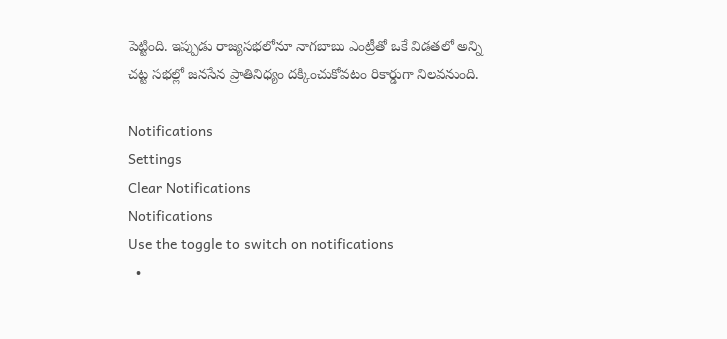పెట్టింది. ఇప్పుడు రాజ్యసభలోనూ నాగబాబు ఎంట్రీతో ఒకే విడతలో అన్ని చట్ట సభల్లో జనసేన ప్రాతినిధ్యం దక్కించుకోవటం రికార్డుగా నిలవనుంది.

Notifications
Settings
Clear Notifications
Notifications
Use the toggle to switch on notifications
  •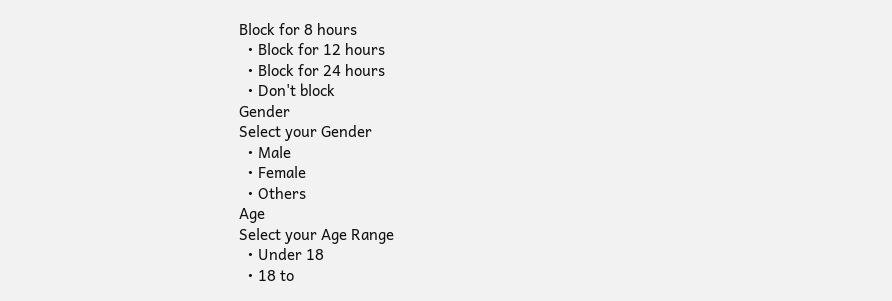Block for 8 hours
  • Block for 12 hours
  • Block for 24 hours
  • Don't block
Gender
Select your Gender
  • Male
  • Female
  • Others
Age
Select your Age Range
  • Under 18
  • 18 to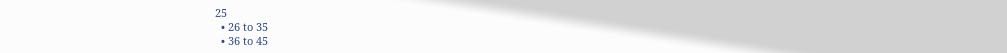25
  • 26 to 35
  • 36 to 45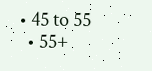• 45 to 55
  • 55+